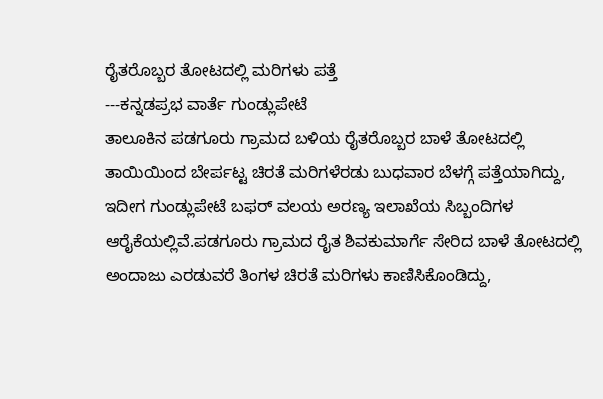ರೈತರೊಬ್ಬರ ತೋಟದಲ್ಲಿ ಮರಿಗಳು ಪತ್ತೆ
---ಕನ್ನಡಪ್ರಭ ವಾರ್ತೆ ಗುಂಡ್ಲುಪೇಟೆ
ತಾಲೂಕಿನ ಪಡಗೂರು ಗ್ರಾಮದ ಬಳಿಯ ರೈತರೊಬ್ಬರ ಬಾಳೆ ತೋಟದಲ್ಲಿ ತಾಯಿಯಿಂದ ಬೇರ್ಪಟ್ಟ ಚಿರತೆ ಮರಿಗಳೆರಡು ಬುಧವಾರ ಬೆಳಗ್ಗೆ ಪತ್ತೆಯಾಗಿದ್ದು, ಇದೀಗ ಗುಂಡ್ಲುಪೇಟೆ ಬಫರ್ ವಲಯ ಅರಣ್ಯ ಇಲಾಖೆಯ ಸಿಬ್ಬಂದಿಗಳ ಆರೈಕೆಯಲ್ಲಿವೆ.ಪಡಗೂರು ಗ್ರಾಮದ ರೈತ ಶಿವಕುಮಾರ್ಗೆ ಸೇರಿದ ಬಾಳೆ ತೋಟದಲ್ಲಿ ಅಂದಾಜು ಎರಡುವರೆ ತಿಂಗಳ ಚಿರತೆ ಮರಿಗಳು ಕಾಣಿಸಿಕೊಂಡಿದ್ದು,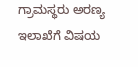ಗ್ರಾಮಸ್ಥರು ಅರಣ್ಯ ಇಲಾಖೆಗೆ ವಿಷಯ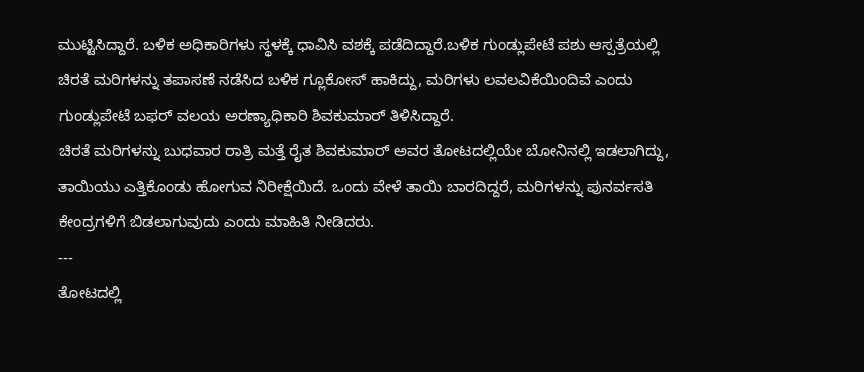ಮುಟ್ಟಿಸಿದ್ದಾರೆ. ಬಳಿಕ ಅಧಿಕಾರಿಗಳು ಸ್ಥಳಕ್ಕೆ ಧಾವಿಸಿ ವಶಕ್ಕೆ ಪಡೆದಿದ್ದಾರೆ.ಬಳಿಕ ಗುಂಡ್ಲುಪೇಟೆ ಪಶು ಆಸ್ಪತ್ರೆಯಲ್ಲಿ ಚಿರತೆ ಮರಿಗಳನ್ನು ತಪಾಸಣೆ ನಡೆಸಿದ ಬಳಿಕ ಗ್ಲೂಕೋಸ್ ಹಾಕಿದ್ದು, ಮರಿಗಳು ಲವಲವಿಕೆಯಿಂದಿವೆ ಎಂದು ಗುಂಡ್ಲುಪೇಟೆ ಬಫರ್ ವಲಯ ಅರಣ್ಯಾಧಿಕಾರಿ ಶಿವಕುಮಾರ್ ತಿಳಿಸಿದ್ದಾರೆ.
ಚಿರತೆ ಮರಿಗಳನ್ನು ಬುಧವಾರ ರಾತ್ರಿ ಮತ್ತೆ ರೈತ ಶಿವಕುಮಾರ್ ಅವರ ತೋಟದಲ್ಲಿಯೇ ಬೋನಿನಲ್ಲಿ ಇಡಲಾಗಿದ್ದು, ತಾಯಿಯು ಎತ್ತಿಕೊಂಡು ಹೋಗುವ ನಿರೀಕ್ಷೆಯಿದೆ. ಒಂದು ವೇಳೆ ತಾಯಿ ಬಾರದಿದ್ದರೆ, ಮರಿಗಳನ್ನು ಪುನರ್ವಸತಿ ಕೇಂದ್ರಗಳಿಗೆ ಬಿಡಲಾಗುವುದು ಎಂದು ಮಾಹಿತಿ ನೀಡಿದರು.
---
ತೋಟದಲ್ಲಿ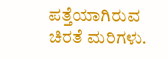ಪತ್ತೆಯಾಗಿರುವ ಚಿರತೆ ಮರಿಗಳು.